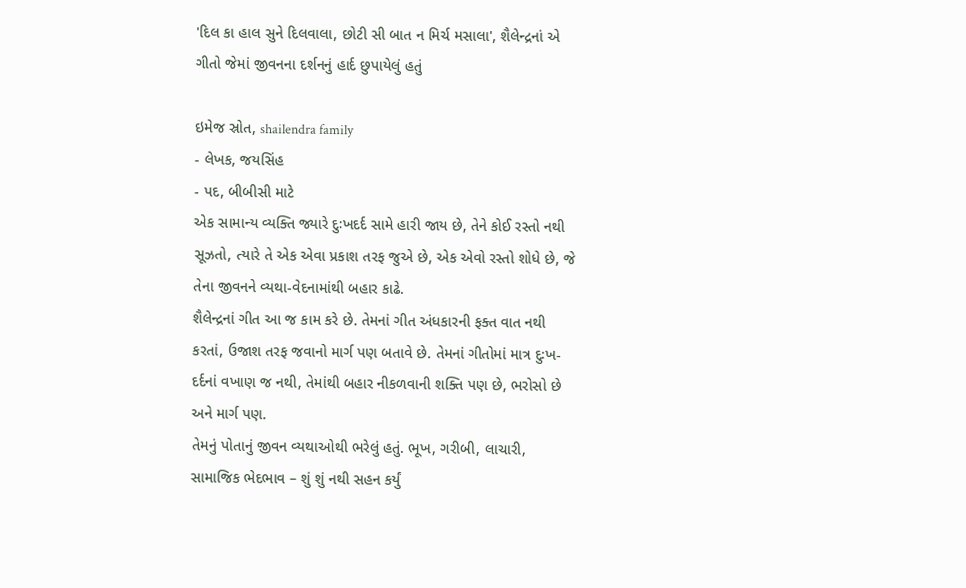'દિલ કા હાલ સુને દિલવાલા, છોટી સી બાત ન મિર્ચ મસાલા', શૈલેન્દ્રનાં એ ગીતો જેમાં જીવનના દર્શનનું હાર્દ છુપાયેલું હતું

ઇમેજ સ્રોત, shailendra family
- લેખક, જયસિંહ
- પદ, બીબીસી માટે
એક સામાન્ય વ્યક્તિ જ્યારે દુઃખદર્દ સામે હારી જાય છે, તેને કોઈ રસ્તો નથી સૂઝતો, ત્યારે તે એક એવા પ્રકાશ તરફ જુએ છે, એક એવો રસ્તો શોધે છે, જે તેના જીવનને વ્યથા-વેદનામાંથી બહાર કાઢે.
શૈલેન્દ્રનાં ગીત આ જ કામ કરે છે. તેમનાં ગીત અંધકારની ફક્ત વાત નથી કરતાં, ઉજાશ તરફ જવાનો માર્ગ પણ બતાવે છે. તેમનાં ગીતોમાં માત્ર દુઃખ-દર્દનાં વખાણ જ નથી, તેમાંથી બહાર નીકળવાની શક્તિ પણ છે, ભરોસો છે અને માર્ગ પણ.
તેમનું પોતાનું જીવન વ્યથાઓથી ભરેલું હતું. ભૂખ, ગરીબી, લાચારી, સામાજિક ભેદભાવ – શું શું નથી સહન કર્યું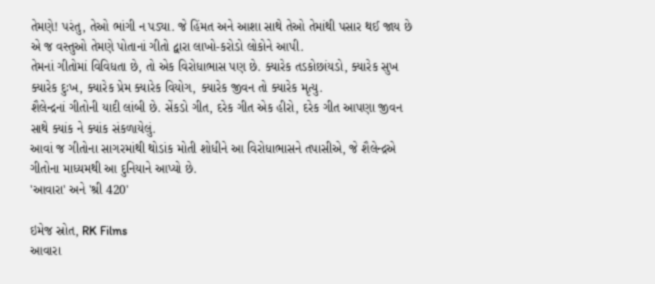તેમણે! પરંતુ, તેઓ ભાંગી ન પડ્યા. જે હિંમત અને આશા સાથે તેઓ તેમાંથી પસાર થઈ જાય છે એ જ વસ્તુઓ તેમણે પોતાનાં ગીતો દ્વારા લાખો-કરોડો લોકોને આપી.
તેમનાં ગીતોમાં વિવિધતા છે, તો એક વિરોધાભાસ પણ છે. ક્યારેક તડકોછાંયડો, ક્યારેક સુખ ક્યારેક દુઃખ, ક્યારેક પ્રેમ ક્યારેક વિયોગ, ક્યારેક જીવન તો ક્યારેક મૃત્યુ.
શૈલેન્દ્રનાં ગીતોની યાદી લાંબી છે. સેંકડો ગીત, દરેક ગીત એક હીરો, દરેક ગીત આપણા જીવન સાથે ક્યાંક ને ક્યાંક સંકળાયેલું.
આવાં જ ગીતોના સાગરમાંથી થોડાંક મોતી શોધીને આ વિરોધાભાસને તપાસીએ, જે શૈલેન્દ્રએ ગીતોના માધ્યમથી આ દુનિયાને આપ્યો છે.
'આવારા' અને 'શ્રી 420'

ઇમેજ સ્રોત, RK Films
આવારા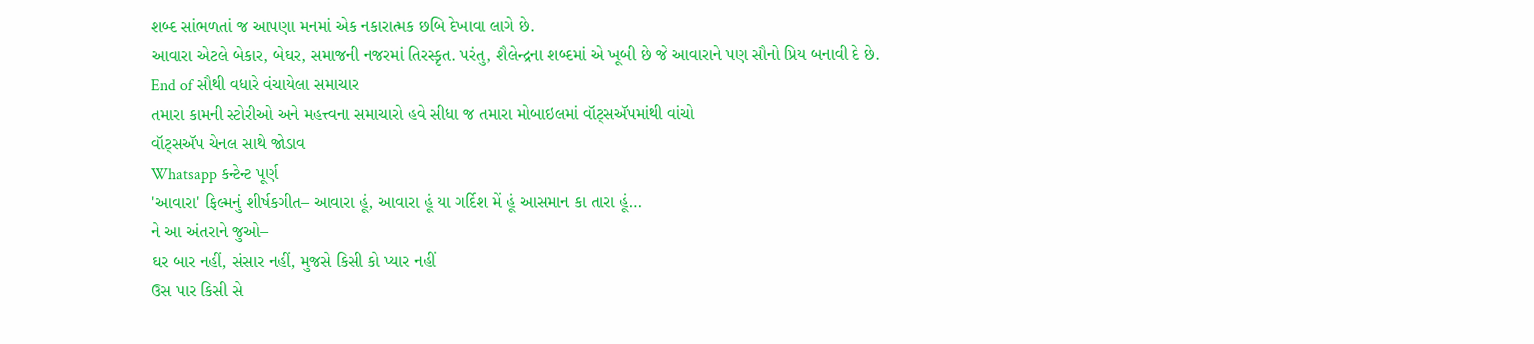શબ્દ સાંભળતાં જ આપણા મનમાં એક નકારાત્મક છબિ દેખાવા લાગે છે.
આવારા એટલે બેકાર, બેઘર, સમાજની નજરમાં તિરસ્કૃત. પરંતુ, શૈલેન્દ્રના શબ્દમાં એ ખૂબી છે જે આવારાને પણ સૌનો પ્રિય બનાવી દે છે.
End of સૌથી વધારે વંચાયેલા સમાચાર
તમારા કામની સ્ટોરીઓ અને મહત્ત્વના સમાચારો હવે સીધા જ તમારા મોબાઇલમાં વૉટ્સઍપમાંથી વાંચો
વૉટ્સઍપ ચેનલ સાથે જોડાવ
Whatsapp કન્ટેન્ટ પૂર્ણ
'આવારા' ફિલ્મનું શીર્ષકગીત– આવારા હૂં, આવારા હૂં યા ગર્દિશ મેં હૂં આસમાન કા તારા હૂં…
ને આ અંતરાને જુઓ–
ઘર બાર નહીં, સંસાર નહીં, મુજસે કિસી કો પ્યાર નહીં
ઉસ પાર કિસી સે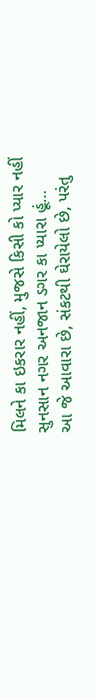મિલને કા ઇકરાર નહીં, મુજસે કિસી કો પ્યાર નહીં
સુનસાન નગર અનજાન ડગર કા પ્યારા હૂં…
આ જે આવારા છે, સંકટથી ઘેરાયેલો છે, પરંતુ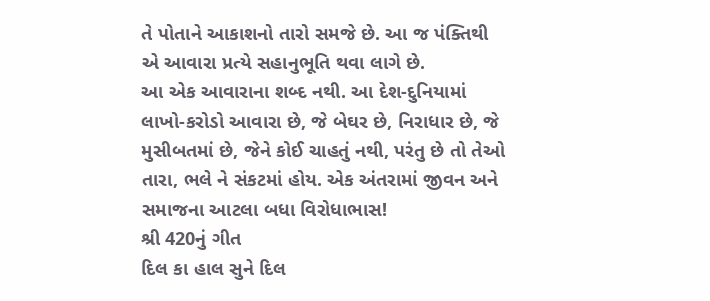તે પોતાને આકાશનો તારો સમજે છે. આ જ પંક્તિથી એ આવારા પ્રત્યે સહાનુભૂતિ થવા લાગે છે.
આ એક આવારાના શબ્દ નથી. આ દેશ-દુનિયામાં લાખો-કરોડો આવારા છે, જે બેઘર છે, નિરાધાર છે, જે મુસીબતમાં છે, જેને કોઈ ચાહતું નથી, પરંતુ છે તો તેઓ તારા, ભલે ને સંકટમાં હોય. એક અંતરામાં જીવન અને સમાજના આટલા બધા વિરોધાભાસ!
શ્રી 420નું ગીત
દિલ કા હાલ સુને દિલ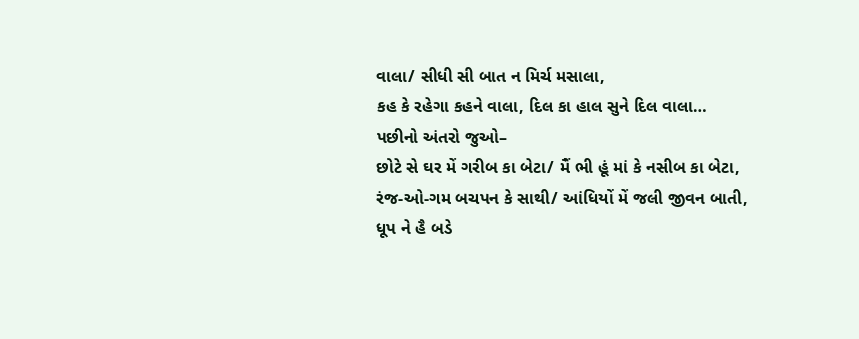વાલા/ સીધી સી બાત ન મિર્ચ મસાલા,
કહ કે રહેગા કહને વાલા, દિલ કા હાલ સુને દિલ વાલા…
પછીનો અંતરો જુઓ–
છોટે સે ઘર મેં ગરીબ કા બેટા/ મૈં ભી હૂં માં કે નસીબ કા બેટા,
રંજ-ઓ-ગમ બચપન કે સાથી/ આંધિયોં મેં જલી જીવન બાતી,
ધૂપ ને હૈ બડે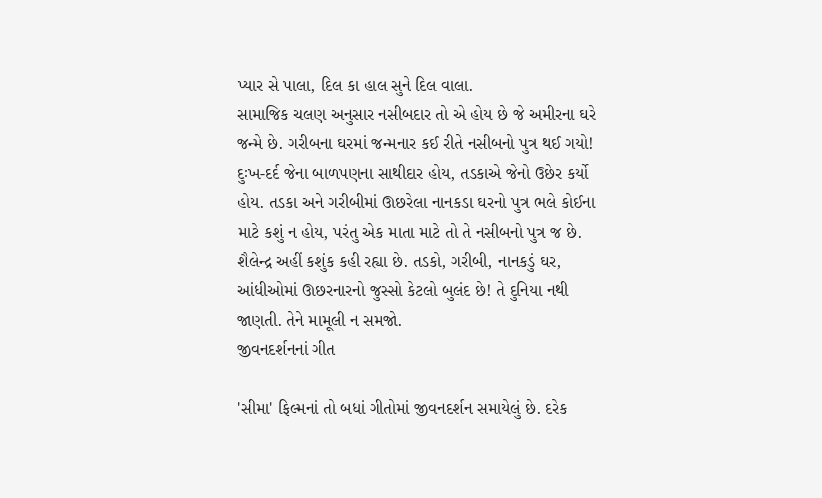પ્યાર સે પાલા, દિલ કા હાલ સુને દિલ વાલા.
સામાજિક ચલણ અનુસાર નસીબદાર તો એ હોય છે જે અમીરના ઘરે જન્મે છે. ગરીબના ઘરમાં જન્મનાર કઈ રીતે નસીબનો પુત્ર થઈ ગયો! દુઃખ-દર્દ જેના બાળપણના સાથીદાર હોય, તડકાએ જેનો ઉછેર કર્યો હોય. તડકા અને ગરીબીમાં ઊછરેલા નાનકડા ઘરનો પુત્ર ભલે કોઈના માટે કશું ન હોય, પરંતુ એક માતા માટે તો તે નસીબનો પુત્ર જ છે.
શૈલેન્દ્ર અહીં કશુંક કહી રહ્યા છે. તડકો, ગરીબી, નાનકડું ઘર, આંધીઓમાં ઊછરનારનો જુસ્સો કેટલો બુલંદ છે! તે દુનિયા નથી જાણતી. તેને મામૂલી ન સમજો.
જીવનદર્શનનાં ગીત

'સીમા' ફિલ્મનાં તો બધાં ગીતોમાં જીવનદર્શન સમાયેલું છે. દરેક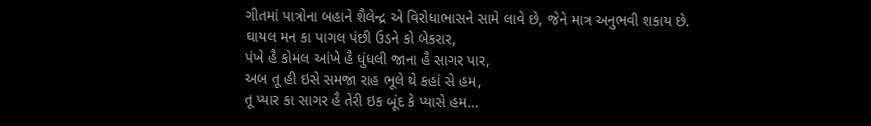ગીતમાં પાત્રોના બહાને શૈલેન્દ્ર એ વિરોધાભાસને સામે લાવે છે, જેને માત્ર અનુભવી શકાય છે.
ઘાયલ મન કા પાગલ પંછી ઉડને કો બેકરાર,
પંખે હૈ કોમલ આંખે હૈ ધુંધલી જાના હૈ સાગર પાર,
અબ તૂ હી ઇસે સમજા રાહ ભૂલે થે કહાં સે હમ,
તૂ પ્યાર કા સાગર હૈ તેરી ઇક બૂંદ કે પ્યાસે હમ…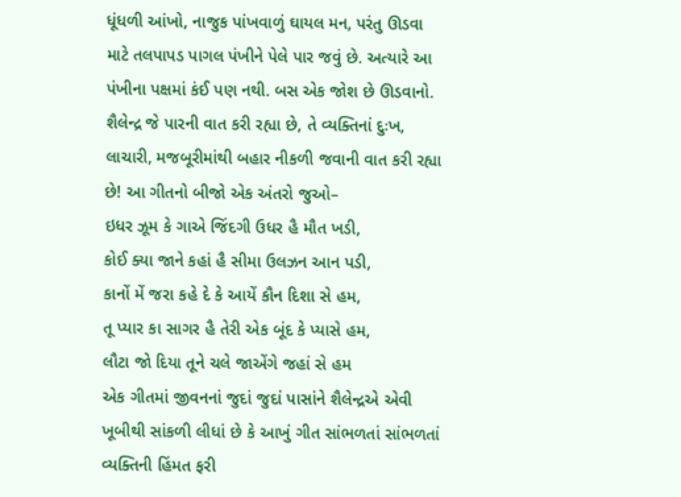ધૂંધળી આંખો, નાજુક પાંખવાળું ઘાયલ મન, પરંતુ ઊડવા માટે તલપાપડ પાગલ પંખીને પેલે પાર જવું છે. અત્યારે આ પંખીના પક્ષમાં કંઈ પણ નથી. બસ એક જોશ છે ઊડવાનો. શૈલેન્દ્ર જે પારની વાત કરી રહ્યા છે, તે વ્યક્તિનાં દુઃખ, લાચારી, મજબૂરીમાંથી બહાર નીકળી જવાની વાત કરી રહ્યા છે! આ ગીતનો બીજો એક અંતરો જુઓ–
ઇધર ઝૂમ કે ગાએ જિંદગી ઉધર હૈ મૌત ખડી,
કોઈ ક્યા જાને કહાં હૈ સીમા ઉલઝન આન પડી,
કાનોં મેં જરા કહે દે કે આયેં કૌન દિશા સે હમ,
તૂ પ્યાર કા સાગર હૈ તેરી એક બૂંદ કે પ્યાસે હમ,
લૌટા જો દિયા તૂને ચલે જાએંગે જહાં સે હમ
એક ગીતમાં જીવનનાં જુદાં જુદાં પાસાંને શૈલેન્દ્રએ એવી ખૂબીથી સાંકળી લીધાં છે કે આખું ગીત સાંભળતાં સાંભળતાં વ્યક્તિની હિંમત ફરી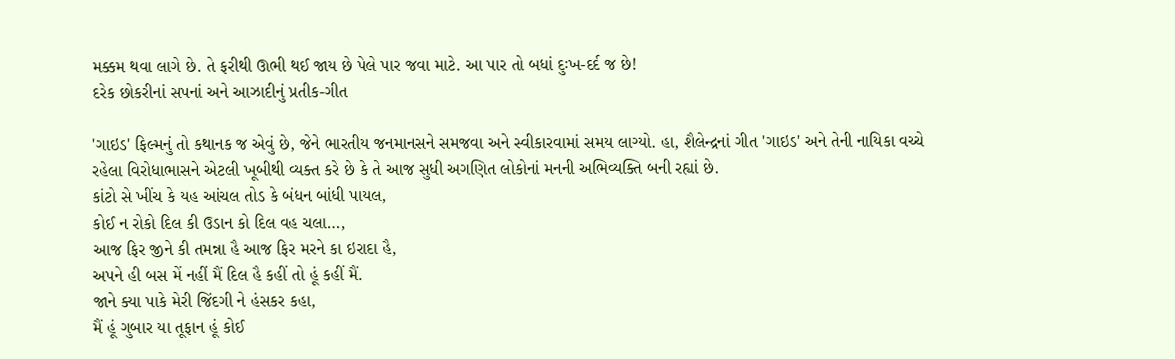મક્કમ થવા લાગે છે. તે ફરીથી ઊભી થઈ જાય છે પેલે પાર જવા માટે. આ પાર તો બધાં દુઃખ-દર્દ જ છે!
દરેક છોકરીનાં સપનાં અને આઝાદીનું પ્રતીક-ગીત

'ગાઇડ' ફિલ્મનું તો કથાનક જ એવું છે, જેને ભારતીય જનમાનસને સમજવા અને સ્વીકારવામાં સમય લાગ્યો. હા, શૈલેન્દ્રનાં ગીત 'ગાઇડ' અને તેની નાયિકા વચ્ચે રહેલા વિરોધાભાસને એટલી ખૂબીથી વ્યક્ત કરે છે કે તે આજ સુધી અગણિત લોકોનાં મનની અભિવ્યક્તિ બની રહ્યાં છે.
કાંટો સે ખીંચ કે યહ આંચલ તોડ કે બંધન બાંધી પાયલ,
કોઈ ન રોકો દિલ કી ઉડાન કો દિલ વહ ચલા…,
આજ ફિર જીને કી તમન્ના હૈ આજ ફિર મરને કા ઇરાદા હૈ,
અપને હી બસ મેં નહીં મૈં દિલ હૈ કહીં તો હૂં કહીં મૈં.
જાને ક્યા પાકે મેરી જિંદગી ને હંસકર કહા,
મૈં હૂં ગુબાર યા તૂફાન હૂં કોઈ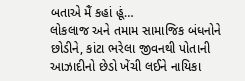બતાએ મૈં કહાં હૂં…
લોકલાજ અને તમામ સામાજિક બંધનોને છોડીને, કાંટા ભરેલા જીવનથી પોતાની આઝાદીનો છેડો ખેંચી લઈને નાયિકા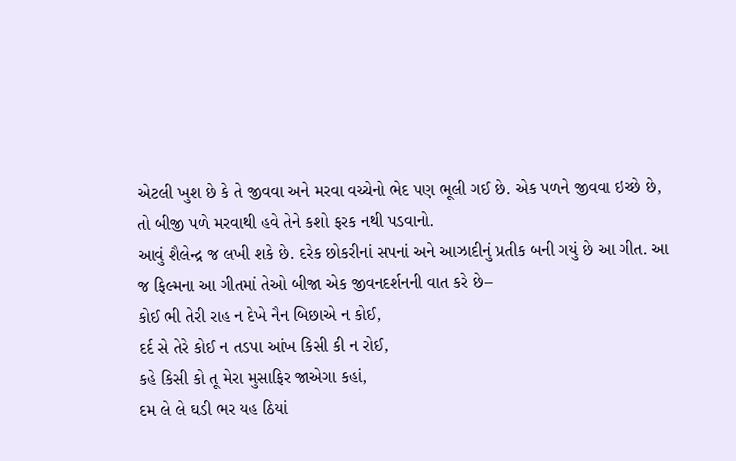એટલી ખુશ છે કે તે જીવવા અને મરવા વચ્ચેનો ભેદ પણ ભૂલી ગઈ છે. એક પળને જીવવા ઇચ્છે છે, તો બીજી પળે મરવાથી હવે તેને કશો ફરક નથી પડવાનો.
આવું શૈલેન્દ્ર જ લખી શકે છે. દરેક છોકરીનાં સપનાં અને આઝાદીનું પ્રતીક બની ગયું છે આ ગીત. આ જ ફિલ્મના આ ગીતમાં તેઓ બીજા એક જીવનદર્શનની વાત કરે છે–
કોઈ ભી તેરી રાહ ન દેખે નૈન બિછાએ ન કોઈ,
દર્દ સે તેરે કોઈ ન તડપા આંખ કિસી કી ન રોઈ,
કહે કિસી કો તૂ મેરા મુસાફિર જાએગા કહાં,
દમ લે લે ઘડી ભર યહ ઠિયાં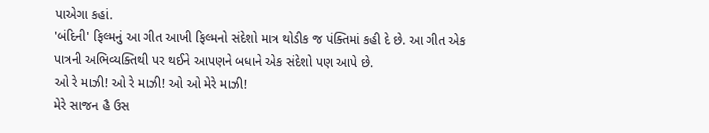પાએગા કહાં.
'બંદિની' ફિલ્મનું આ ગીત આખી ફિલ્મનો સંદેશો માત્ર થોડીક જ પંક્તિમાં કહી દે છે. આ ગીત એક પાત્રની અભિવ્યક્તિથી પર થઈને આપણને બધાને એક સંદેશો પણ આપે છે.
ઓ રે માઝી! ઓ રે માઝી! ઓ ઓ મેરે માઝી!
મેરે સાજન હૈ ઉસ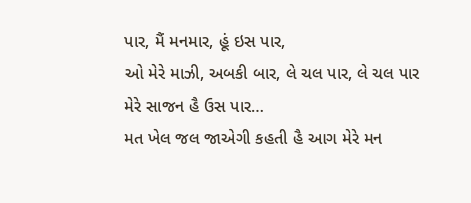પાર, મૈં મનમાર, હૂં ઇસ પાર,
ઓ મેરે માઝી, અબકી બાર, લે ચલ પાર, લે ચલ પાર
મેરે સાજન હૈ ઉસ પાર…
મત ખેલ જલ જાએગી કહતી હૈ આગ મેરે મન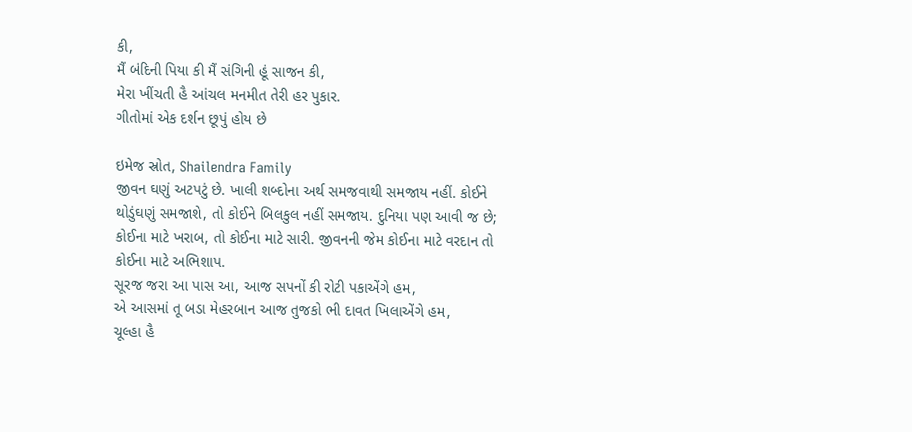કી,
મૈં બંદિની પિયા કી મૈં સંગિની હૂં સાજન કી,
મેરા ખીંચતી હૈ આંચલ મનમીત તેરી હર પુકાર.
ગીતોમાં એક દર્શન છૂપું હોય છે

ઇમેજ સ્રોત, Shailendra Family
જીવન ઘણું અટપટું છે. ખાલી શબ્દોના અર્થ સમજવાથી સમજાય નહીં. કોઈને થોડુંઘણું સમજાશે, તો કોઈને બિલકુલ નહીં સમજાય. દુનિયા પણ આવી જ છે; કોઈના માટે ખરાબ, તો કોઈના માટે સારી. જીવનની જેમ કોઈના માટે વરદાન તો કોઈના માટે અભિશાપ.
સૂરજ જરા આ પાસ આ, આજ સપનોં કી રોટી પકાએંગે હમ,
એ આસમાં તૂ બડા મેહરબાન આજ તુજકો ભી દાવત ખિલાએંગે હમ,
ચૂલ્હા હૈ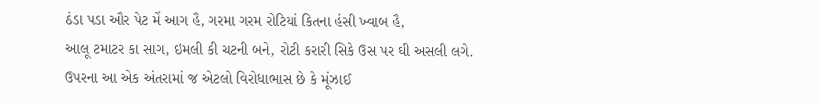ઠંડા પડા ઔર પેટ મેં આગ હૈ, ગરમા ગરમ રોટિયાં કિતના હંસી ખ્વાબ હૈ,
આલૂ ટમાટર કા સાગ, ઇમલી કી ચટની બને, રોટી કરારી સિકે ઉસ પર ઘી અસલી લગે.
ઉપરના આ એક અંતરામાં જ એટલો વિરોધાભાસ છે કે મૂંઝાઈ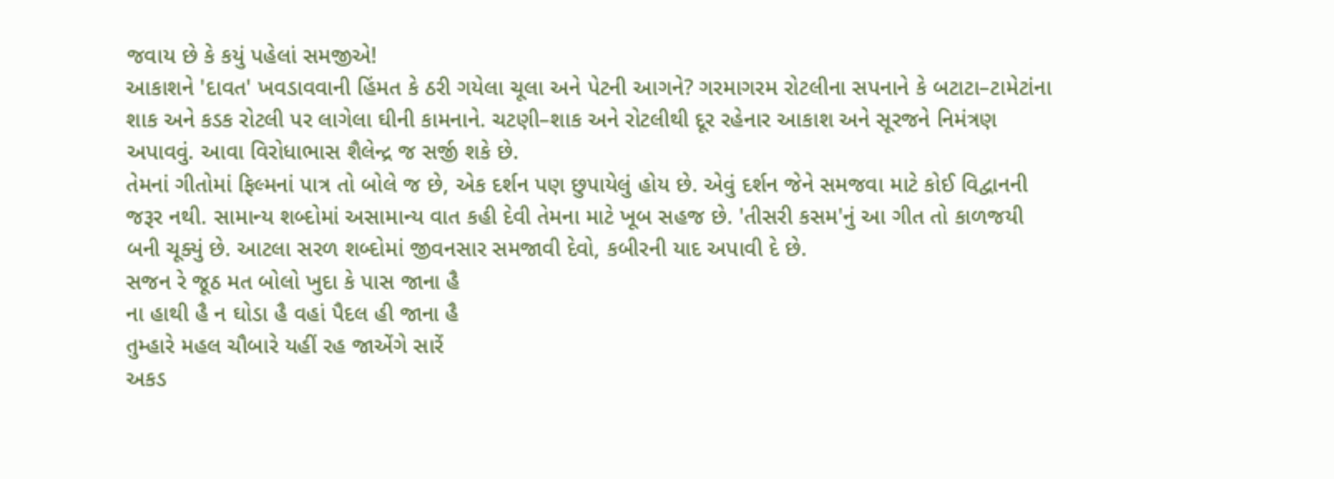જવાય છે કે કયું પહેલાં સમજીએ!
આકાશને 'દાવત' ખવડાવવાની હિંમત કે ઠરી ગયેલા ચૂલા અને પેટની આગને? ગરમાગરમ રોટલીના સપનાને કે બટાટા–ટામેટાંના શાક અને કડક રોટલી પર લાગેલા ઘીની કામનાને. ચટણી–શાક અને રોટલીથી દૂર રહેનાર આકાશ અને સૂરજને નિમંત્રણ અપાવવું. આવા વિરોધાભાસ શૈલેન્દ્ર જ સર્જી શકે છે.
તેમનાં ગીતોમાં ફિલ્મનાં પાત્ર તો બોલે જ છે, એક દર્શન પણ છુપાયેલું હોય છે. એવું દર્શન જેને સમજવા માટે કોઈ વિદ્વાનની જરૂર નથી. સામાન્ય શબ્દોમાં અસામાન્ય વાત કહી દેવી તેમના માટે ખૂબ સહજ છે. 'તીસરી કસમ'નું આ ગીત તો કાળજયી બની ચૂક્યું છે. આટલા સરળ શબ્દોમાં જીવનસાર સમજાવી દેવો, કબીરની યાદ અપાવી દે છે.
સજન રે જૂઠ મત બોલો ખુદા કે પાસ જાના હૈ
ના હાથી હૈ ન ઘોડા હૈ વહાં પૈદલ હી જાના હૈ
તુમ્હારે મહલ ચૌબારે યહીં રહ જાએંગે સારેં
અકડ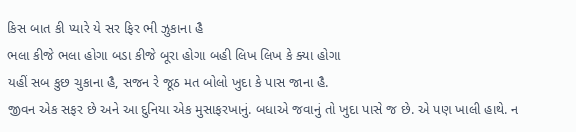કિસ બાત કી પ્યારે યે સર ફિર ભી ઝુકાના હૈ
ભલા કીજે ભલા હોગા બડા કીજે બૂરા હોગા બહી લિખ લિખ કે ક્યા હોગા
યહીં સબ કુછ ચુકાના હૈ, સજન રે જૂઠ મત બોલો ખુદા કે પાસ જાના હૈ.
જીવન એક સફર છે અને આ દુનિયા એક મુસાફરખાનું. બધાએ જવાનું તો ખુદા પાસે જ છે. એ પણ ખાલી હાથે. ન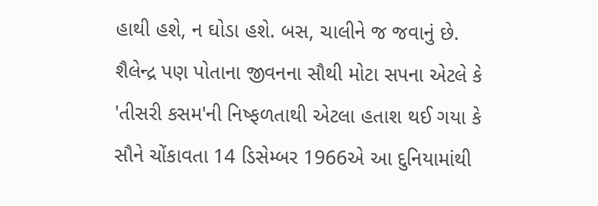હાથી હશે, ન ઘોડા હશે. બસ, ચાલીને જ જવાનું છે.
શૈલેન્દ્ર પણ પોતાના જીવનના સૌથી મોટા સપના એટલે કે 'તીસરી કસમ'ની નિષ્ફળતાથી એટલા હતાશ થઈ ગયા કે સૌને ચોંકાવતા 14 ડિસેમ્બર 1966એ આ દુનિયામાંથી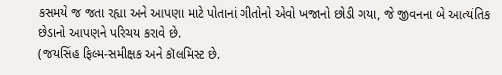કસમયે જ જતા રહ્યા અને આપણા માટે પોતાનાં ગીતોનો એવો ખજાનો છોડી ગયા, જે જીવનના બે આત્યંતિક છેડાનો આપણને પરિચય કરાવે છે.
(જયસિંહ ફિલ્મ-સમીક્ષક અને કૉલમિસ્ટ છે.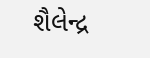શૈલેન્દ્ર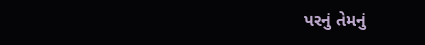પરનું તેમનું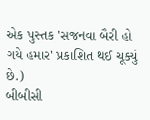એક પુસ્તક 'સજનવા બૈરી હો ગયે હમાર' પ્રકાશિત થઈ ચૂક્યું છે.)
બીબીસી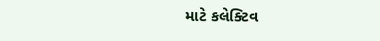માટે કલેક્ટિવ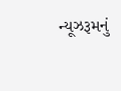ન્યૂઝરૂમનું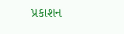પ્રકાશન